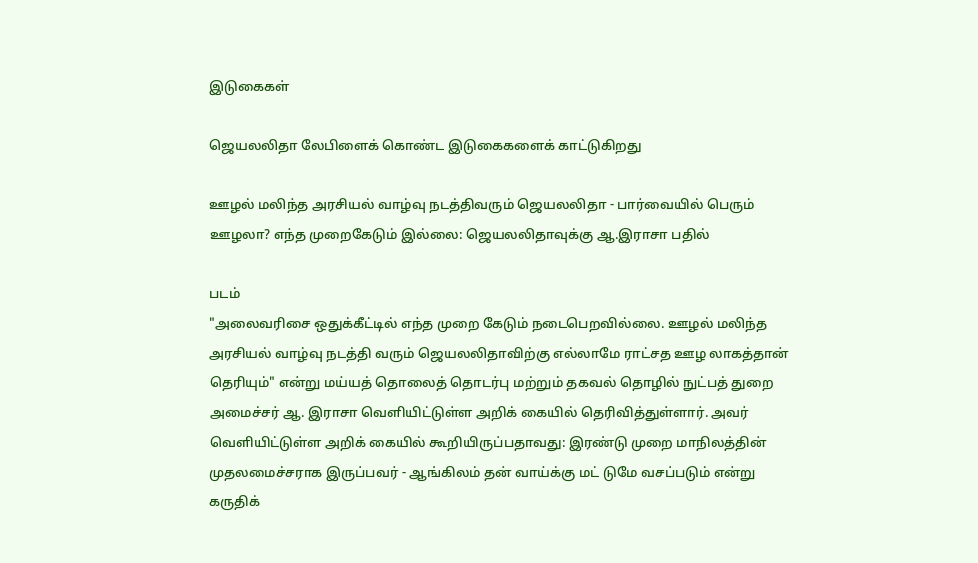இடுகைகள்

ஜெயலலிதா லேபிளைக் கொண்ட இடுகைகளைக் காட்டுகிறது

ஊழல் மலிந்த அரசியல் வாழ்வு நடத்திவரும் ஜெயலலிதா - பார்வையில் பெரும் ஊழலா? எந்த முறைகேடும் இல்லை: ஜெயலலிதாவுக்கு ஆ.இராசா பதில்

படம்
"அலைவரிசை ஒதுக்கீட்டில் எந்த முறை கேடும் நடைபெறவில்லை. ஊழல் மலிந்த அரசியல் வாழ்வு நடத்தி வரும் ஜெயலலிதாவிற்கு எல்லாமே ராட்சத ஊழ லாகத்தான் தெரியும்" என்று மய்யத் தொலைத் தொடர்பு மற்றும் தகவல் தொழில் நுட்பத் துறை அமைச்சர் ஆ. இராசா வெளியிட்டுள்ள அறிக் கையில் தெரிவித்துள்ளார். அவர் வெளியிட்டுள்ள அறிக் கையில் கூறியிருப்பதாவது: இரண்டு முறை மாநிலத்தின் முதலமைச்சராக இருப்பவர் - ஆங்கிலம் தன் வாய்க்கு மட் டுமே வசப்படும் என்று கருதிக்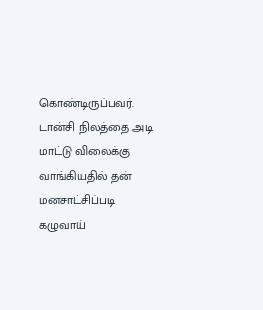கொண்டிருப்பவர். டான்சி நிலத்தை அடி மாட்டு விலைக்கு வாங்கியதில் தன் மனசாட்சிப்படி கழுவாய்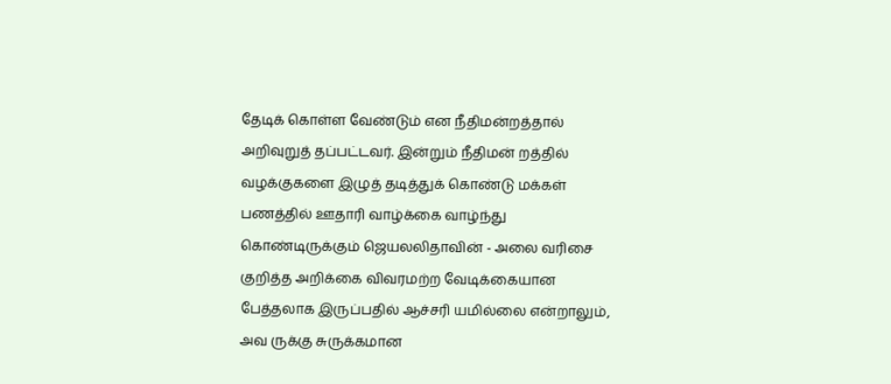தேடிக் கொள்ள வேண்டும் என நீதிமன்றத்தால் அறிவுறுத் தப்பட்டவர். இன்றும் நீதிமன் றத்தில் வழக்குகளை இழுத் தடித்துக் கொண்டு மக்கள் பணத்தில் ஊதாரி வாழ்க்கை வாழ்ந்து கொண்டிருக்கும் ஜெயலலிதாவின் - அலை வரிசை குறித்த அறிக்கை விவரமற்ற வேடிக்கையான பேத்தலாக இருப்பதில் ஆச்சரி யமில்லை என்றாலும், அவ ருக்கு சுருக்கமான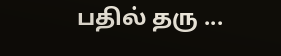பதில் தரு ...